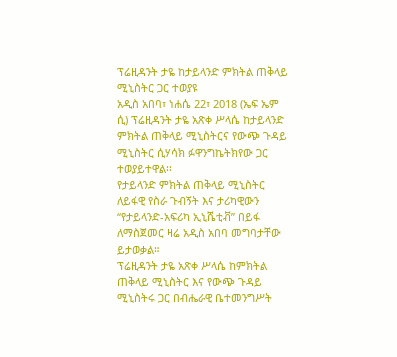ፕሬዚዳንት ታዬ ከታይላንድ ምክትል ጠቅላይ ሚኒስትር ጋር ተወያዩ
አዲስ አበባ፣ ነሐሴ 22፣ 2018 (ኤፍ ኤም ሲ) ፕሬዚዳንት ታዬ አጽቀ ሥላሴ ከታይላንድ ምክትል ጠቅላይ ሚኒስትርና የውጭ ጉዳይ ሚኒስትር ሲሃሳክ ፉዋንግኬትክየው ጋር ተወያይተዋል፡፡
የታይላንድ ምክትል ጠቅላይ ሚኒስትር ለይፋዊ የስራ ጉብኝት እና ታሪካዊውን “የታይላንድ-አፍሪካ ኢኒሼቲቭ” በይፋ ለማስጀመር ዛሬ አዲስ አበባ መግባታቸው ይታወቃል።
ፕሬዚዳንት ታዬ አጽቀ ሥላሴ ከምክትል ጠቅላይ ሚኒስትር እና የውጭ ጉዳይ ሚኒስትሩ ጋር በብሔራዊ ቤተመንግሥት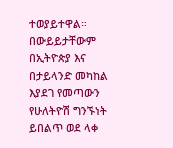ተወያይተዋል።
በውይይታቸውም በኢትዮጵያ እና በታይላንድ መካከል እያደገ የመጣውን የሁለትዮሽ ግንኙነት ይበልጥ ወደ ላቀ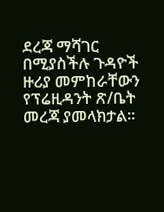ደረጃ ማሻገር በሚያስችሉ ጉዳዮች ዙሪያ መምከራቸውን የፕሬዚዳንት ጽ/ቤት መረጃ ያመላክታል፡፡